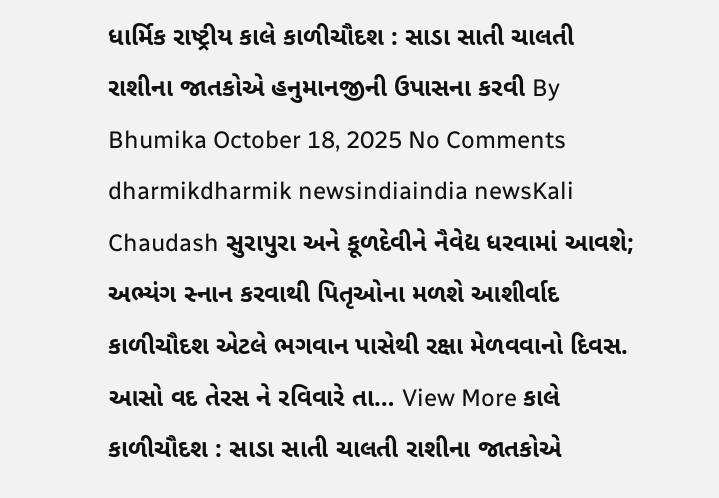ધાર્મિક રાષ્ટ્રીય કાલે કાળીચૌદશ : સાડા સાતી ચાલતી રાશીના જાતકોએ હનુમાનજીની ઉપાસના કરવી By Bhumika October 18, 2025 No Comments dharmikdharmik newsindiaindia newsKali Chaudash સુરાપુરા અને કૂળદેવીને નૈવેદ્ય ધરવામાં આવશે; અભ્યંગ સ્નાન કરવાથી પિતૃઓના મળશે આશીર્વાદ કાળીચૌદશ એટલે ભગવાન પાસેથી રક્ષા મેળવવાનો દિવસ. આસો વદ તેરસ ને રવિવારે તા… View More કાલે કાળીચૌદશ : સાડા સાતી ચાલતી રાશીના જાતકોએ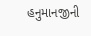હનુમાનજીની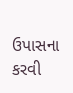ઉપાસના કરવી